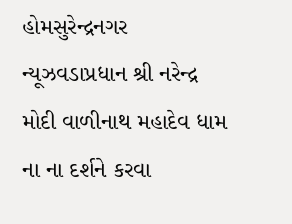હોમસુરેન્દ્રનગર ન્યૂઝવડાપ્રધાન શ્રી નરેન્દ્ર મોદી વાળીનાથ મહાદેવ ધામ ના ના દર્શને કરવા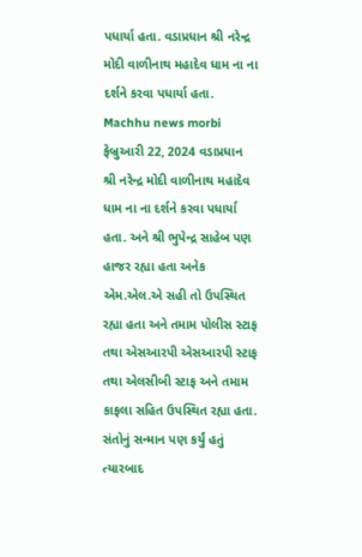પધાર્યા હતા. વડાપ્રધાન શ્રી નરેન્દ્ર મોદી વાળીનાથ મહાદેવ ધામ ના ના દર્શને કરવા પધાર્યા હતા. Machhu news morbi ફેબ્રુઆરી 22, 2024 વડાપ્રધાન શ્રી નરેન્દ્ર મોદી વાળીનાથ મહાદેવ ધામ ના ના દર્શને કરવા પધાર્યા હતા. અને શ્રી ભુપેન્દ્ર સાહેબ પણ હાજર રહ્યા હતા અનેક એમ.એલ.એ સહી તો ઉપસ્થિત રહ્યા હતા અને તમામ પોલીસ સ્ટાફ તથા એસઆરપી એસઆરપી સ્ટાફ તથા એલસીબી સ્ટાફ અને તમામ કાફલા સહિત ઉપસ્થિત રહ્યા હતા. સંતોનું સન્માન પણ કર્યું હતું ત્યારબાદ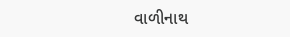વાળીનાથ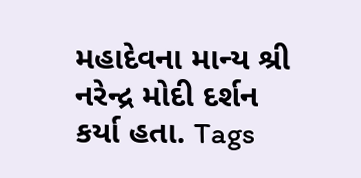મહાદેવના માન્ય શ્રી નરેન્દ્ર મોદી દર્શન કર્યા હતા. Tags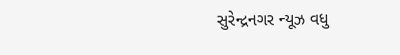સુરેન્દ્રનગર ન્યૂઝ વધુ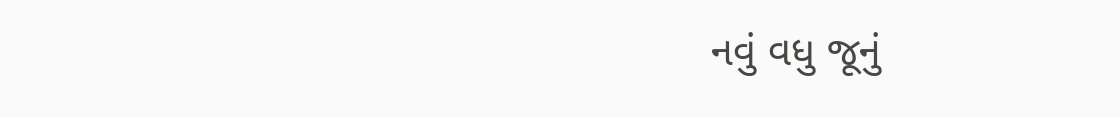નવું વધુ જૂનું